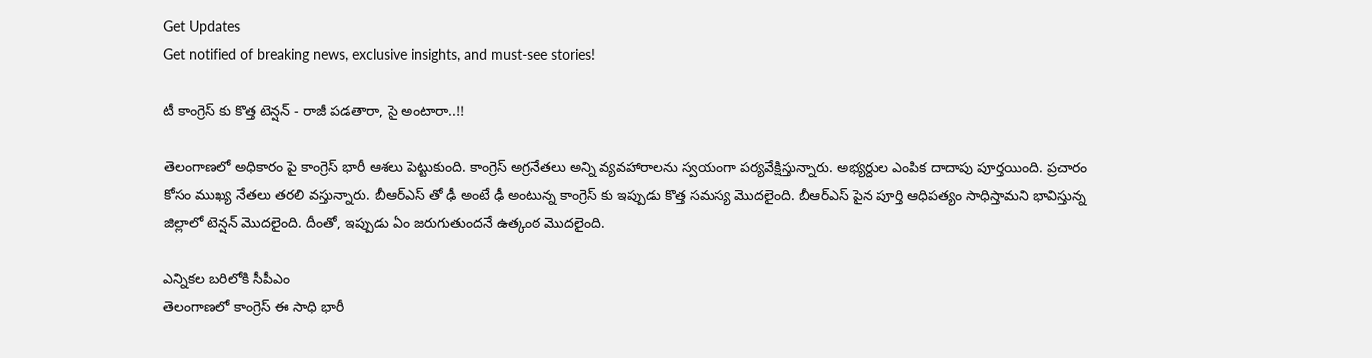Get Updates
Get notified of breaking news, exclusive insights, and must-see stories!

టీ కాంగ్రెస్ కు కొత్త టెన్షన్ - రాజీ పడతారా, సై అంటారా..!!

తెలంగాణలో అధికారం పై కాంగ్రెస్ భారీ ఆశలు పెట్టుకుంది. కాంగ్రెస్ అగ్రనేతలు అన్ని వ్యవహారాలను స్వయంగా పర్యవేక్షిస్తున్నారు. అభ్యర్దుల ఎంపిక దాదాపు పూర్తయింది. ప్రచారం కోసం ముఖ్య నేతలు తరలి వస్తున్నారు. బీఆర్ఎస్ తో ఢీ అంటే ఢీ అంటున్న కాంగ్రెస్ కు ఇప్పుడు కొత్త సమస్య మొదలైంది. బీఆర్ఎస్ పైన పూర్తి ఆధిపత్యం సాధిస్తామని భావిస్తున్న జిల్లాలో టెన్షన్ మొదలైంది. దీంతో, ఇప్పుడు ఏం జరుగుతుందనే ఉత్కంఠ మొదలైంది.

ఎన్నికల బరిలోకి సీపీఎం
తెలంగాణలో కాంగ్రెస్ ఈ సాధి భారీ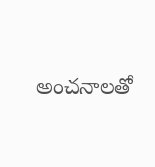అంచనాలతో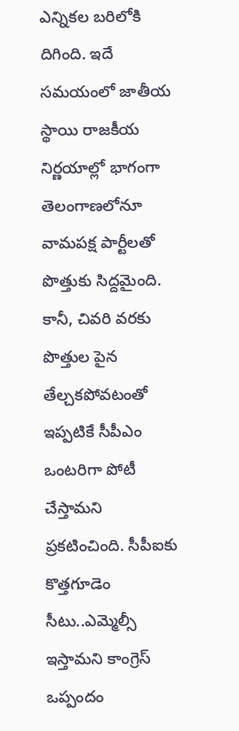ఎన్నికల బరిలోకి దిగింది. ఇదే సమయంలో జాతీయ స్థాయి రాజకీయ నిర్ణయాల్లో భాగంగా తెలంగాణలోనూ వామపక్ష పార్టీలతో పొత్తుకు సిద్దమైంది. కానీ, చివరి వరకు పొత్తుల పైన తేల్చకపోవటంతో ఇప్పటికే సీపీఎం ఒంటరిగా పోటీ చేస్తామని ప్రకటించింది. సీపీఐకు కొత్తగూడెం సీటు..ఎమ్మెల్సీ ఇస్తామని కాంగ్రెస్ ఒప్పందం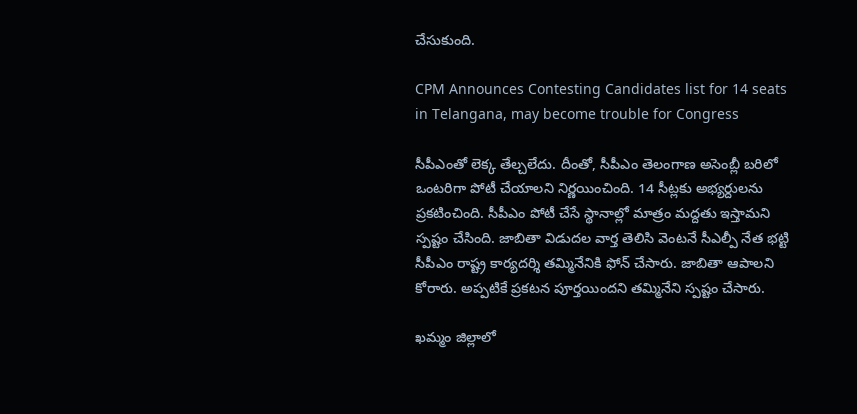చేసుకుంది.

CPM Announces Contesting Candidates list for 14 seats in Telangana, may become trouble for Congress

సీపీఎంతో లెక్క తేల్చలేదు. దీంతో, సీపీఎం తెలంగాణ అసెంబ్లీ బరిలో ఒంటరిగా పోటీ చేయాలని నిర్ణయించింది. 14 సీట్లకు అభ్యర్దులను ప్రకటించింది. సీపీఎం పోటీ చేసే స్థానాల్లో మాత్రం మద్దతు ఇస్తామని స్పష్టం చేసింది. జాబితా విడుదల వార్త తెలిసి వెంటనే సీఎల్పీ నేత భట్టి సీపీఎం రాష్ట్ర కార్యదర్శి తమ్మినేనికి ఫోన్ చేసారు. జాబితా ఆపాలని కోరారు. అప్పటికే ప్రకటన పూర్తయిందని తమ్మినేని స్పష్టం చేసారు.

ఖమ్మం జిల్లాలో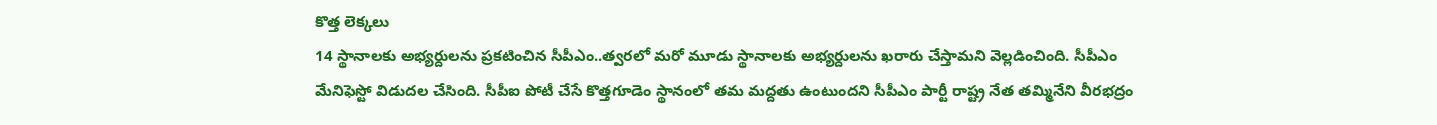కొత్త లెక్కలు
14 స్థానాలకు అభ్యర్దులను ప్రకటించిన సీపీఎం..త్వరలో మరో మూడు స్థానాలకు అభ్యర్దులను ఖరారు చేస్తామని వెల్లడించింది. సీపీఎం మేనిఫెస్టో విడుదల చేసింది. సీపీఐ పోటీ చేసే కొత్తగూడెం స్థానంలో తమ మద్దతు ఉంటుందని సీపీఎం పార్టీ రాష్ట్ర నేత తమ్మినేని వీరభద్రం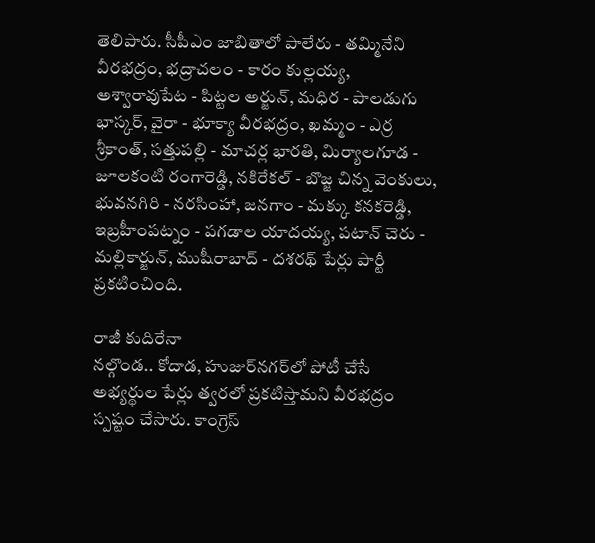తెలిపారు. సీపీఎం జాబితాలో పాలేరు - తమ్మినేని వీరభద్రం, భద్రాచలం - కారం కుల్లయ్య, అశ్వారావుపేట - పిట్టల అర్జున్, మధిర - పాలడుగు భాస్కర్, వైరా - భూక్యా వీరభద్రం, ఖమ్మం - ఎర్ర శ్రీకాంత్, సత్తుపల్లి - మాచర్ల భారతి, మిర్యాలగూడ - జూలకంటి రంగారెడ్డి, నకిరేకల్ - బొజ్జ చిన్న వెంకులు, భువనగిరి - నరసింహా, జనగాం - మక్కు కనకరెడ్డి, ఇబ్రహీంపట్నం - పగడాల యాదయ్య, పటాన్ చెరు - మల్లికార్జున్, ముషీరాబాద్ - దశరథ్ పేర్లు పార్టీ ప్రకటించింది.

రాజీ కుదిరేనా
నల్గొండ.. కోదాడ, హుజుర్‌నగర్‌లో పోటీ చేసే అభ్యర్థుల పేర్లు త్వరలో ప్రకటిస్తామని వీరభద్రం స్పష్టం చేసారు. కాంగ్రెస్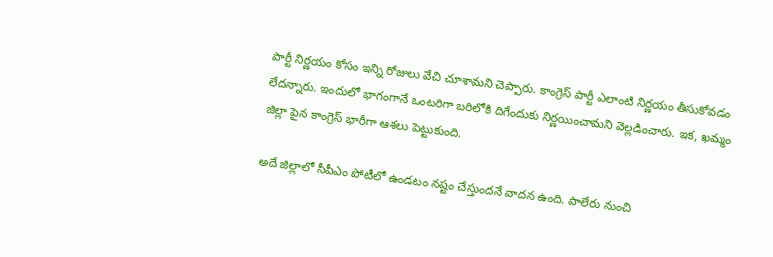పార్టీ నిర్ణయం కోసం ఇన్ని రోజులు వేచి చూశామని చెప్పారు. కాంగ్రెస్ పార్టీ ఎలాంటి నిర్ణయం తీసుకోవడం లేదన్నారు. ఇందులో భాగంగానే ఒంటరిగా బరిలోకి దిగేందుకు నిర్ణయించామని వెల్లడించారు. ఇక, ఖమ్మం జిల్లా పైన కాంగ్రెస్ భారీగా ఆశలు పెట్టుకుంది.

అదే జిల్లాలో సీపీఎం పోటీలో ఉండటం నష్టం చేస్తుందనే వాదన ఉంది. పాలేరు నుంచి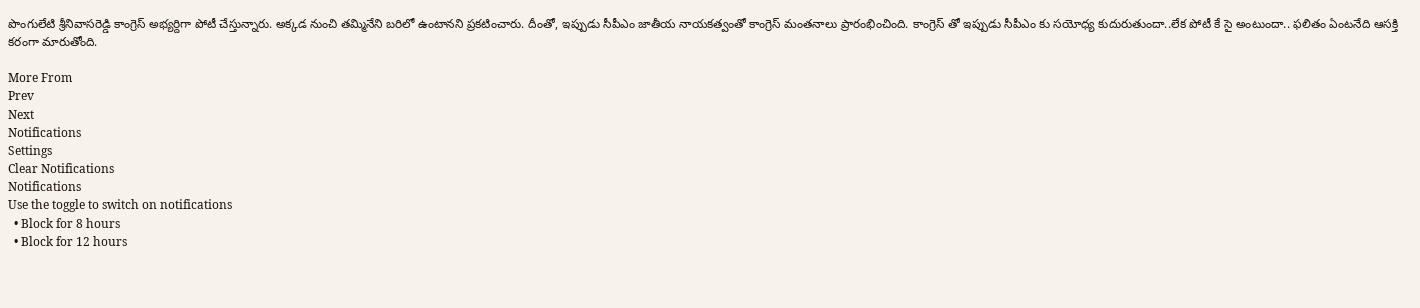పొంగులేటి శ్రీనివాసరెడ్డి కాంగ్రెస్ అభ్యర్దిగా పోటీ చేస్తున్నారు. అక్కడ నుంచి తమ్మినేని బరిలో ఉంటానని ప్రకటించారు. దీంతో, ఇప్పుడు సీపీఎం జాతీయ నాయకత్వంతో కాంగ్రెస్ మంతనాలు ప్రారంభించింది. కాంగ్రెస్ తో ఇప్పుడు సీపీఎం కు సయోధ్య కుదురుతుందా..లేక పోటీ కే సై అంటుందా.. ఫలితం ఏంటనేది ఆసక్తి కరంగా మారుతోంది.

More From
Prev
Next
Notifications
Settings
Clear Notifications
Notifications
Use the toggle to switch on notifications
  • Block for 8 hours
  • Block for 12 hours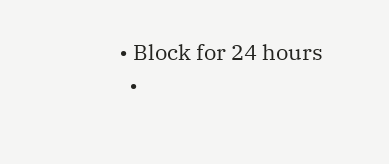• Block for 24 hours
  •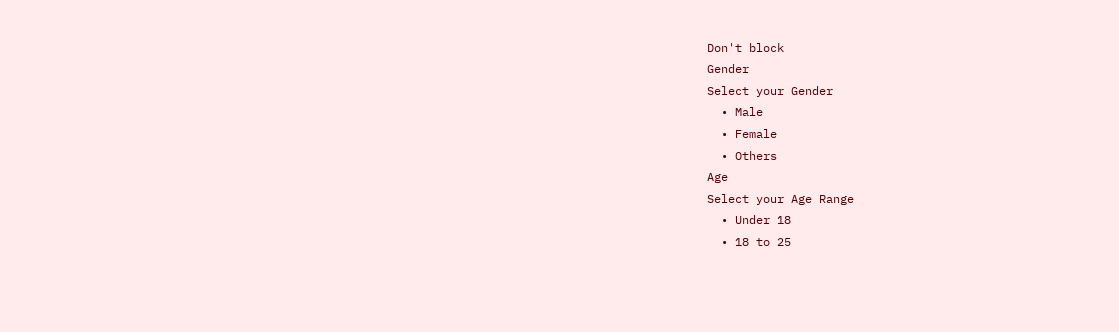Don't block
Gender
Select your Gender
  • Male
  • Female
  • Others
Age
Select your Age Range
  • Under 18
  • 18 to 25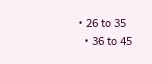• 26 to 35
  • 36 to 45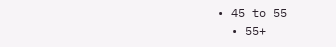• 45 to 55
  • 55+